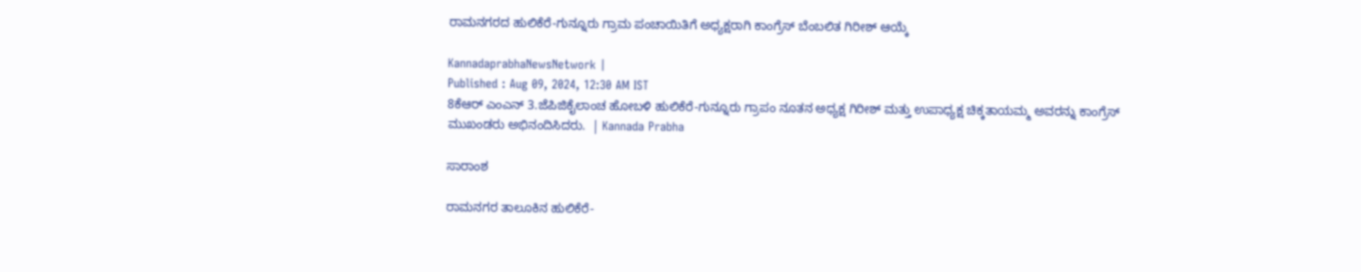ರಾಮನಗರದ ಹುಲಿಕೆರೆ-ಗುನ್ನೂರು ಗ್ರಾಮ ಪಂಚಾಯಿತಿಗೆ ಅಧ್ಯಕ್ಷರಾಗಿ ಕಾಂಗ್ರೆಸ್ ಬೆಂಬಲಿತ ಗಿರೀಶ್ ಆಯ್ಕೆ

KannadaprabhaNewsNetwork |
Published : Aug 09, 2024, 12:30 AM IST
8ಕೆಆರ್ ಎಂಎನ್ 3.ಜೆಪಿಜಿಕೈಲಾಂಚ ಹೋಬಳಿ ಹುಲಿಕೆರೆ-ಗುನ್ನೂರು ಗ್ರಾಪಂ ನೂತನ ಅಧ್ಯಕ್ಷ ಗಿರೀಶ್ ಮತ್ತು ಉಪಾಧ್ಯಕ್ಷ ಚಿಕ್ಕತಾಯಮ್ಮ ಅವರನ್ನು ಕಾಂಗ್ರೆಸ್  ಮುಖಂಡರು ಅಭಿನಂದಿಸಿದರು.  | Kannada Prabha

ಸಾರಾಂಶ

ರಾಮನಗರ ತಾಲೂಕಿನ ಹುಲಿಕೆರೆ-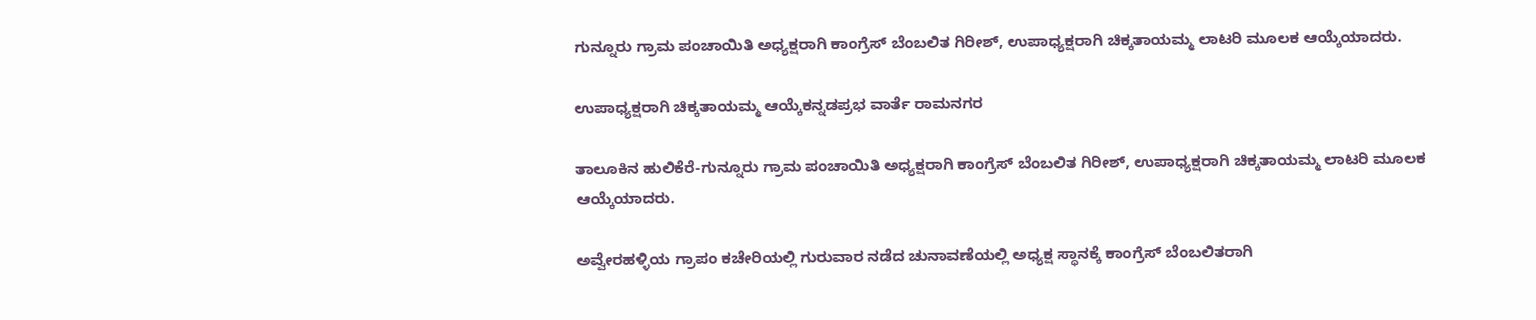ಗುನ್ನೂರು ಗ್ರಾಮ ಪಂಚಾಯಿತಿ ಅಧ್ಯಕ್ಷರಾಗಿ ಕಾಂಗ್ರೆಸ್ ಬೆಂಬಲಿತ ಗಿರೀಶ್, ಉಪಾಧ್ಯಕ್ಷರಾಗಿ ಚಿಕ್ಕತಾಯಮ್ಮ ಲಾಟರಿ ಮೂಲಕ ಆಯ್ಕೆಯಾದರು.

ಉಪಾಧ್ಯಕ್ಷರಾಗಿ ಚಿಕ್ಕತಾಯಮ್ಮ ಆಯ್ಕೆಕನ್ನಡಪ್ರಭ ವಾರ್ತೆ ರಾಮನಗರ

ತಾಲೂಕಿನ ಹುಲಿಕೆರೆ-ಗುನ್ನೂರು ಗ್ರಾಮ ಪಂಚಾಯಿತಿ ಅಧ್ಯಕ್ಷರಾಗಿ ಕಾಂಗ್ರೆಸ್ ಬೆಂಬಲಿತ ಗಿರೀಶ್, ಉಪಾಧ್ಯಕ್ಷರಾಗಿ ಚಿಕ್ಕತಾಯಮ್ಮ ಲಾಟರಿ ಮೂಲಕ ಆಯ್ಕೆಯಾದರು.

ಅವ್ವೇರಹಳ್ಳಿಯ ಗ್ರಾಪಂ ಕಚೇರಿಯಲ್ಲಿ ಗುರುವಾರ ನಡೆದ ಚುನಾವಣೆಯಲ್ಲಿ ಅಧ್ಯಕ್ಷ ಸ್ಥಾನಕ್ಕೆ ಕಾಂಗ್ರೆಸ್ ಬೆಂಬಲಿತರಾಗಿ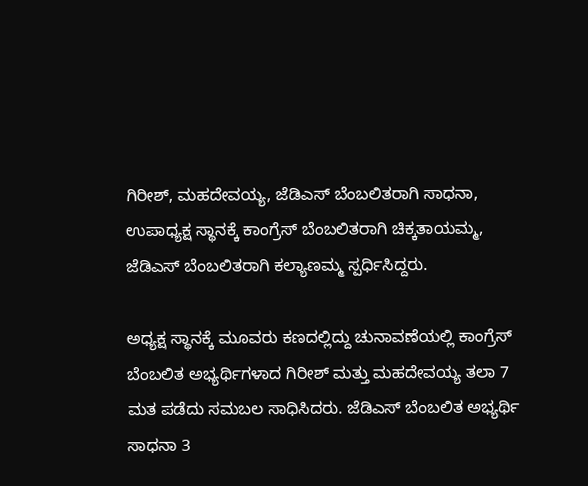ಗಿರೀಶ್, ಮಹದೇವಯ್ಯ, ಜೆಡಿಎಸ್ ಬೆಂಬಲಿತರಾಗಿ ಸಾಧನಾ, ಉಪಾಧ್ಯಕ್ಷ ಸ್ಥಾನಕ್ಕೆ ಕಾಂಗ್ರೆಸ್ ಬೆಂಬಲಿತರಾಗಿ ಚಿಕ್ಕತಾಯಮ್ಮ, ಜೆಡಿಎಸ್ ಬೆಂಬಲಿತರಾಗಿ ಕಲ್ಯಾಣಮ್ಮ ಸ್ಪರ್ಧಿಸಿದ್ದರು.

ಅಧ್ಯಕ್ಷ ಸ್ಥಾನಕ್ಕೆ ಮೂವರು ಕಣದಲ್ಲಿದ್ದು ಚುನಾವಣೆಯಲ್ಲಿ ಕಾಂಗ್ರೆಸ್ ಬೆಂಬಲಿತ ಅಭ್ಯರ್ಥಿಗಳಾದ ಗಿರೀಶ್ ಮತ್ತು ಮಹದೇವಯ್ಯ ತಲಾ 7 ಮತ ಪಡೆದು ಸಮಬಲ ಸಾಧಿಸಿದರು. ಜೆಡಿಎಸ್ ಬೆಂಬಲಿತ ಅಭ್ಯರ್ಥಿ ಸಾಧನಾ 3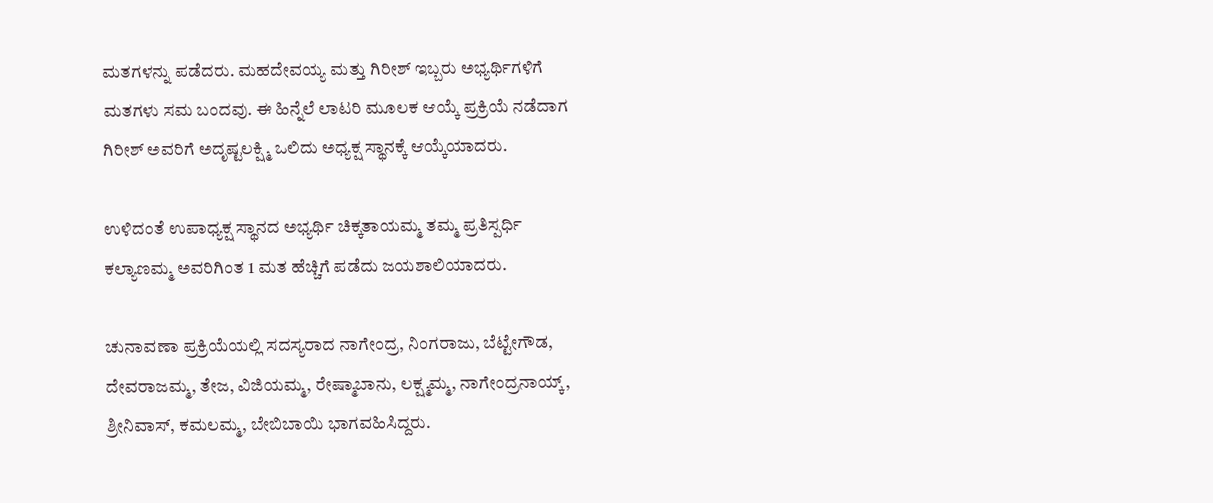ಮತಗಳನ್ನು ಪಡೆದರು. ಮಹದೇವಯ್ಯ ಮತ್ತು ಗಿರೀಶ್ ಇಬ್ಬರು ಅಭ್ಯರ್ಥಿಗಳಿಗೆ ಮತಗಳು ಸಮ ಬಂದವು. ಈ ಹಿನ್ನೆಲೆ ಲಾಟರಿ ಮೂಲಕ ಆಯ್ಕೆ ಪ್ರಕ್ರಿಯೆ ನಡೆದಾಗ ಗಿರೀಶ್ ಅವರಿಗೆ ಅದೃಷ್ಟಲಕ್ಷ್ಮಿ ಒಲಿದು ಅಧ್ಯಕ್ಷ ಸ್ಥಾನಕ್ಕೆ ಆಯ್ಕೆಯಾದರು.

ಉಳಿದಂತೆ ಉಪಾಧ್ಯಕ್ಷ ಸ್ಥಾನದ ಅಭ್ಯರ್ಥಿ ಚಿಕ್ಕತಾಯಮ್ಮ ತಮ್ಮ ಪ್ರತಿಸ್ಪರ್ಧಿ ಕಲ್ಯಾಣಮ್ಮ ಅವರಿಗಿಂತ 1 ಮತ ಹೆಚ್ಚಿಗೆ ಪಡೆದು ಜಯಶಾಲಿಯಾದರು.

ಚುನಾವಣಾ ಪ್ರಕ್ರಿಯೆಯಲ್ಲಿ ಸದಸ್ಯರಾದ ನಾಗೇಂದ್ರ, ನಿಂಗರಾಜು, ಬೆಟ್ಟೇಗೌಡ, ದೇವರಾಜಮ್ಮ, ತೇಜ, ವಿಜಿಯಮ್ಮ, ರೇಷ್ಮಾಬಾನು, ಲಕ್ಷ್ಮಮ್ಮ, ನಾಗೇಂದ್ರನಾಯ್ಕ್, ಶ್ರೀನಿವಾಸ್, ಕಮಲಮ್ಮ, ಬೇಬಿಬಾಯಿ ಭಾಗವಹಿಸಿದ್ದರು.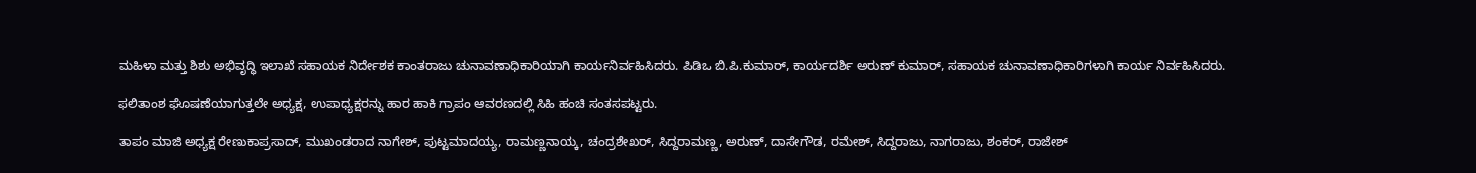ಮಹಿಳಾ ಮತ್ತು ಶಿಶು ಅಭಿವೃದ್ಧಿ ಇಲಾಖೆ ಸಹಾಯಕ ನಿರ್ದೇಶಕ ಕಾಂತರಾಜು ಚುನಾವಣಾಧಿಕಾರಿಯಾಗಿ ಕಾರ್ಯನಿರ್ವಹಿಸಿದರು. ಪಿಡಿಒ ಬಿ.ಪಿ.ಕುಮಾರ್, ಕಾರ್ಯದರ್ಶಿ ಅರುಣ್ ಕುಮಾರ್, ಸಹಾಯಕ ಚುನಾವಣಾಧಿಕಾರಿಗಳಾಗಿ ಕಾರ್ಯ ನಿರ್ವಹಿಸಿದರು.

ಫಲಿತಾಂಶ ಘೊಷಣೆಯಾಗುತ್ತಲೇ ಅಧ್ಯಕ್ಷ, ಉಪಾಧ್ಯಕ್ಷರನ್ನು ಹಾರ ಹಾಕಿ ಗ್ರಾಪಂ ಆವರಣದಲ್ಲಿ ಸಿಹಿ ಹಂಚಿ ಸಂತಸಪಟ್ಟರು.

ತಾಪಂ ಮಾಜಿ ಅಧ್ಯಕ್ಷ ರೇಣುಕಾಪ್ರಸಾದ್, ಮುಖಂಡರಾದ ನಾಗೇಶ್, ಪುಟ್ಟಮಾದಯ್ಯ, ರಾಮಣ್ಣನಾಯ್ಕ, ಚಂದ್ರಶೇಖರ್, ಸಿದ್ದರಾಮಣ್ಣ, ಅರುಣ್, ದಾಸೇಗೌಡ, ರಮೇಶ್, ಸಿದ್ದರಾಜು, ನಾಗರಾಜು, ಶಂಕರ್, ರಾಜೇಶ್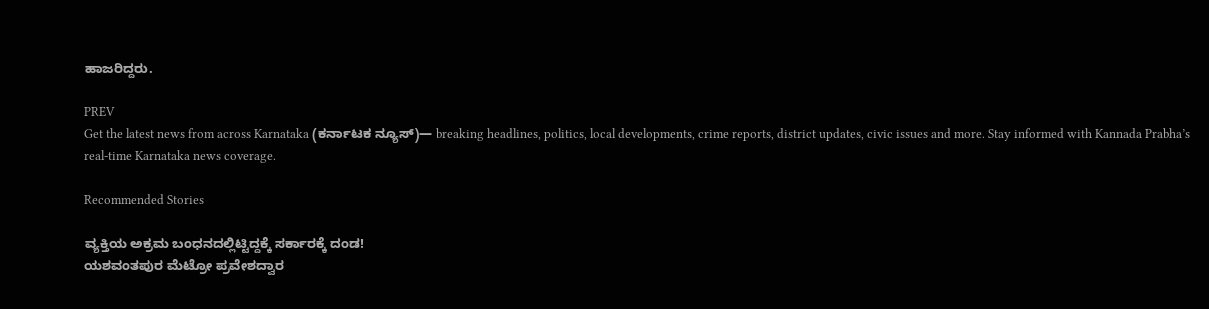ಹಾಜರಿದ್ದರು.

PREV
Get the latest news from across Karnataka (ಕರ್ನಾಟಕ ನ್ಯೂಸ್)— breaking headlines, politics, local developments, crime reports, district updates, civic issues and more. Stay informed with Kannada Prabha’s real‑time Karnataka news coverage.

Recommended Stories

ವ್ಯಕ್ತಿಯ ಅಕ್ರಮ ಬಂಧನದಲ್ಲಿಟ್ಟಿದ್ದಕ್ಕೆ ಸರ್ಕಾರಕ್ಕೆ ದಂಡ!
ಯಶವಂತಪುರ ಮೆಟ್ರೋ ಪ್ರವೇಶದ್ವಾರ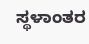ಸ್ಥಳಾಂತರ